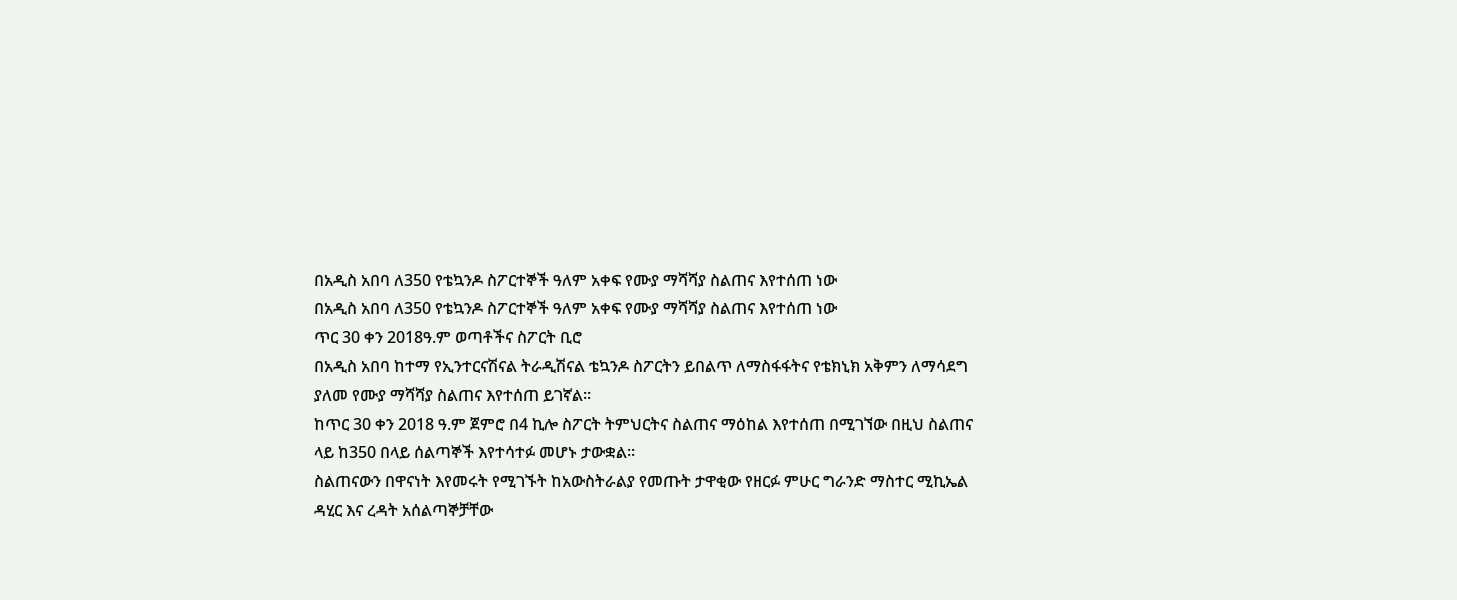በአዲስ አበባ ለ350 የቴኳንዶ ስፖርተኞች ዓለም አቀፍ የሙያ ማሻሻያ ስልጠና እየተሰጠ ነው
በአዲስ አበባ ለ350 የቴኳንዶ ስፖርተኞች ዓለም አቀፍ የሙያ ማሻሻያ ስልጠና እየተሰጠ ነው
ጥር 30 ቀን 2018ዓ.ም ወጣቶችና ስፖርት ቢሮ
በአዲስ አበባ ከተማ የኢንተርናሽናል ትራዲሽናል ቴኳንዶ ስፖርትን ይበልጥ ለማስፋፋትና የቴክኒክ አቅምን ለማሳደግ ያለመ የሙያ ማሻሻያ ስልጠና እየተሰጠ ይገኛል።
ከጥር 30 ቀን 2018 ዓ.ም ጀምሮ በ4 ኪሎ ስፖርት ትምህርትና ስልጠና ማዕከል እየተሰጠ በሚገኘው በዚህ ስልጠና ላይ ከ350 በላይ ሰልጣኞች እየተሳተፉ መሆኑ ታውቋል።
ስልጠናውን በዋናነት እየመሩት የሚገኙት ከአውስትራልያ የመጡት ታዋቂው የዘርፉ ምሁር ግራንድ ማስተር ሚኪኤል ዳሂር እና ረዳት አሰልጣኞቻቸው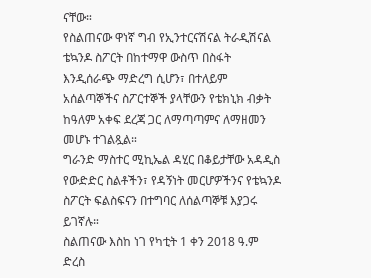ናቸው።
የስልጠናው ዋነኛ ግብ የኢንተርናሽናል ትራዲሽናል ቴኳንዶ ስፖርት በከተማዋ ውስጥ በስፋት እንዲሰራጭ ማድረግ ሲሆን፣ በተለይም አሰልጣኞችና ስፖርተኞች ያላቸውን የቴክኒክ ብቃት ከዓለም አቀፍ ደረጃ ጋር ለማጣጣምና ለማዘመን መሆኑ ተገልጿል።
ግራንድ ማስተር ሚኪኤል ዳሂር በቆይታቸው አዳዲስ የውድድር ስልቶችን፣ የዳኝነት መርሆዎችንና የቴኳንዶ ስፖርት ፍልስፍናን በተግባር ለሰልጣኞቹ እያጋሩ ይገኛሉ።
ስልጠናው እስከ ነገ የካቲት 1 ቀን 2018 ዓ.ም ድረስ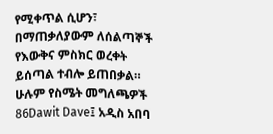የሚቀጥል ሲሆን፣ በማጠቃለያውም ለሰልጣኞች የእውቅና ምስክር ወረቀት ይሰጣል ተብሎ ይጠበቃል።
ሁሉም የስሜት መግለጫዎች
86Dawit Dave፤ አዲስ አበባ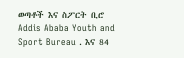ወጣቶች እና ስፖርት ቢሮ Addis Ababa Youth and Sport Bureau . እና 84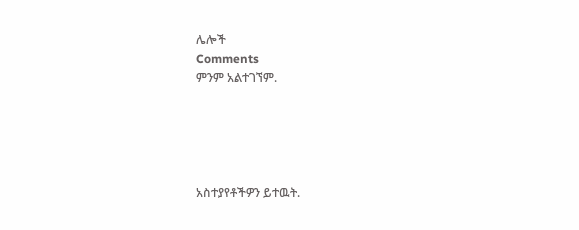ሌሎች
Comments
ምንም አልተገኘም.





አስተያየቶችዎን ይተዉት.